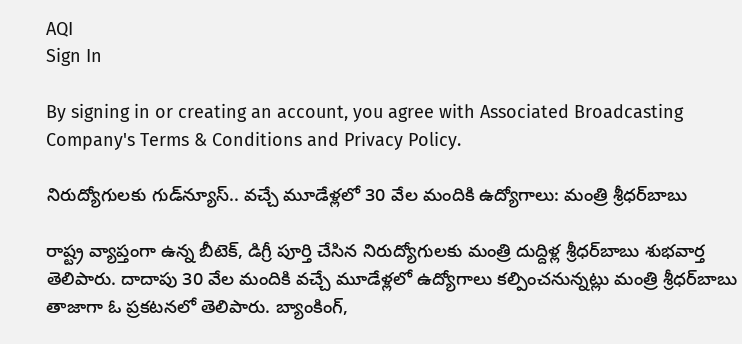AQI
Sign In

By signing in or creating an account, you agree with Associated Broadcasting Company's Terms & Conditions and Privacy Policy.

నిరుద్యోగులకు గుడ్‌న్యూస్‌.. వచ్చే మూడేళ్లలో 30 వేల మందికి ఉద్యోగాలు: మంత్రి శ్రీధర్‌బాబు

రాష్ట్ర వ్యాప్తంగా ఉన్న బీటెక్, డిగ్రీ పూర్తి చేసిన నిరుద్యోగులకు మంత్రి దుద్దిళ్ల శ్రీధర్‌బాబు శుభవార్త తెలిపారు. దాదాపు 30 వేల మందికి వచ్చే మూడేళ్లలో ఉద్యోగాలు కల్పించనున్నట్లు మంత్రి శ్రీధర్‌బాబు తాజాగా ఓ ప్రకటనలో తెలిపారు. బ్యాంకింగ్,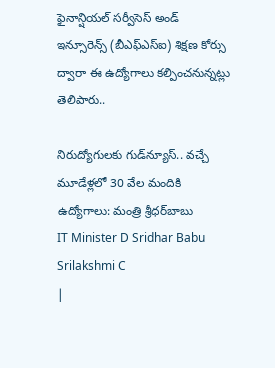ఫైనాన్షియల్‌ సర్వీసెస్‌ అండ్‌ ఇన్సూరెన్స్‌ (బీఎఫ్‌ఎస్‌ఐ) శిక్షణ కోర్సు ద్వారా ఈ ఉద్యోగాలు కల్పించనున్నట్లు తెలిపారు..

నిరుద్యోగులకు గుడ్‌న్యూస్‌.. వచ్చే మూడేళ్లలో 30 వేల మందికి ఉద్యోగాలు: మంత్రి శ్రీధర్‌బాబు
IT Minister D Sridhar Babu
Srilakshmi C
|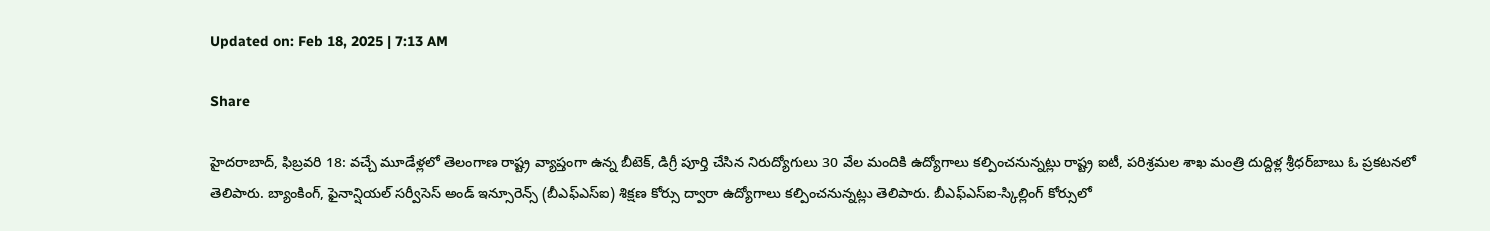Updated on: Feb 18, 2025 | 7:13 AM

Share

హైదరాబాద్‌, ఫిబ్రవరి 18: వచ్చే మూడేళ్లలో తెలంగాణ రాష్ట్ర వ్యాప్తంగా ఉన్న బీటెక్, డిగ్రీ పూర్తి చేసిన నిరుద్యోగులు 30 వేల మందికి ఉద్యోగాలు కల్పించనున్నట్లు రాష్ట్ర ఐటీ, పరిశ్రమల శాఖ మంత్రి దుద్దిళ్ల శ్రీధర్‌బాబు ఓ ప్రకటనలో తెలిపారు. బ్యాంకింగ్, ఫైనాన్షియల్‌ సర్వీసెస్‌ అండ్‌ ఇన్సూరెన్స్‌ (బీఎఫ్‌ఎస్‌ఐ) శిక్షణ కోర్సు ద్వారా ఉద్యోగాలు కల్పించనున్నట్లు తెలిపారు. బీఎఫ్‌ఎస్‌ఐ-స్కిల్లింగ్‌ కోర్సులో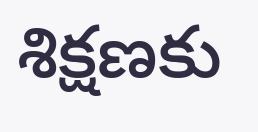శిక్షణకు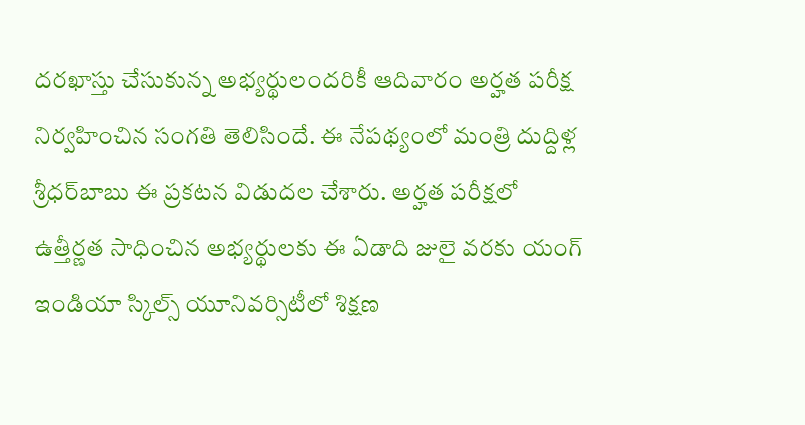దరఖాస్తు చేసుకున్న అభ్యర్థులందరికీ ఆదివారం అర్హత పరీక్ష నిర్వహించిన సంగతి తెలిసిందే. ఈ నేపథ్యంలో మంత్రి దుద్దిళ్ల శ్రీధర్‌బాబు ఈ ప్రకటన విడుదల చేశారు. అర్హత పరీక్షలో ఉత్తీర్ణత సాధించిన అభ్యర్థులకు ఈ ఏడాది జులై వరకు యంగ్‌ ఇండియా స్కిల్స్‌ యూనివర్సిటీలో శిక్షణ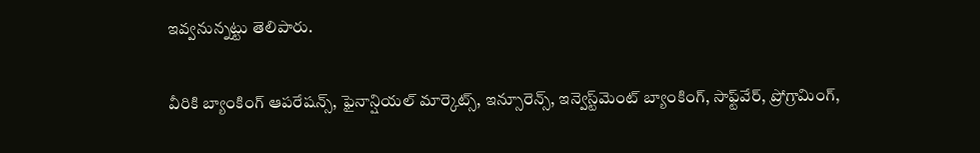ఇవ్వనున్నట్టు తెలిపారు.

వీరికి బ్యాంకింగ్‌ ఆపరేషన్స్, ఫైనాన్షియల్‌ మార్కెట్స్, ఇన్సూరెన్స్, ఇన్వెస్ట్‌మెంట్‌ బ్యాంకింగ్, సాఫ్ట్‌వేర్, ప్రోగ్రామింగ్,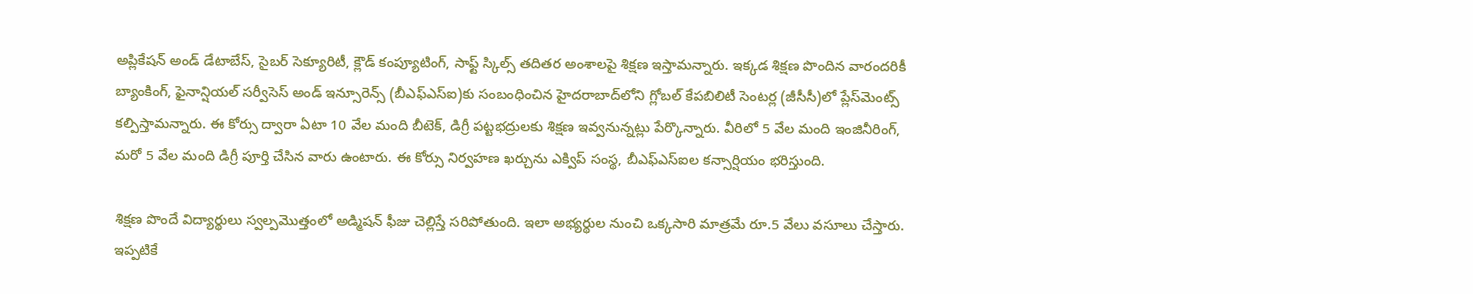అప్లికేషన్‌ అండ్‌ డేటాబేస్, సైబర్‌ సెక్యూరిటీ, క్లౌడ్‌ కంప్యూటింగ్, సాఫ్ట్‌ స్కిల్స్‌ తదితర అంశాలపై శిక్షణ ఇస్తామన్నారు. ఇక్కడ శిక్షణ పొందిన వారందరికీ బ్యాంకింగ్, ఫైనాన్షియల్‌ సర్వీసెస్‌ అండ్‌ ఇన్సూరెన్స్‌ (బీఎఫ్‌ఎస్‌ఐ)కు సంబంధించిన హైదరాబాద్‌లోని గ్లోబల్‌ కేపబిలిటీ సెంటర్ల (జీసీసీ)లో ప్లేస్‌మెంట్స్‌ కల్పిస్తామన్నారు. ఈ కోర్సు ద్వారా ఏటా 10 వేల మంది బీటెక్, డిగ్రీ పట్టభద్రులకు శిక్షణ ఇవ్వనున్నట్లు పేర్కొన్నారు. వీరిలో 5 వేల మంది ఇంజినీరింగ్, మరో 5 వేల మంది డిగ్రీ పూర్తి చేసిన వారు ఉంటారు. ఈ కోర్సు నిర్వహణ ఖర్చును ఎక్విప్‌ సంస్థ, బీఎఫ్‌ఎస్‌ఐల కన్సార్షియం భరిస్తుంది.

శిక్షణ పొందే విద్యార్థులు స్వల్పమొత్తంలో అడ్మిషన్‌ ఫీజు చెల్లిస్తే సరిపోతుంది. ఇలా అభ్యర్థుల నుంచి ఒక్కసారి మాత్రమే రూ.5 వేలు వసూలు చేస్తారు. ఇప్పటికే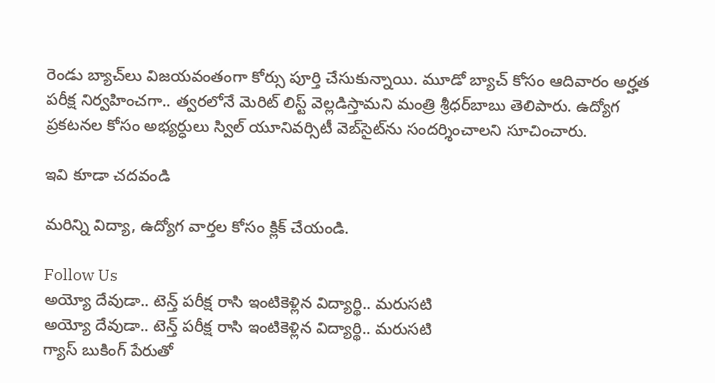రెండు బ్యాచ్‌లు విజయవంతంగా కోర్సు పూర్తి చేసుకున్నాయి. మూడో బ్యాచ్‌ కోసం ఆదివారం అర్హత పరీక్ష నిర్వహించగా.. త్వరలోనే మెరిట్‌ లిస్ట్‌ వెల్లడిస్తామని మంత్రి శ్రీధర్‌బాబు తెలిపారు. ఉద్యోగ ప్రకటనల కోసం అభ్యర్ధులు స్విల్‌ యూనివర్సిటీ వెబ్‌సైట్‌ను సందర్శించాలని సూచించారు.

ఇవి కూడా చదవండి

మరిన్ని విద్యా, ఉద్యోగ వార్తల కోసం క్లిక్‌ చేయండి.

Follow Us
అయ్యో దేవుడా.. టెన్త్ పరీక్ష రాసి ఇంటికెళ్లిన విద్యార్థి.. మరుసటి
అయ్యో దేవుడా.. టెన్త్ పరీక్ష రాసి ఇంటికెళ్లిన విద్యార్థి.. మరుసటి
గ్యాస్ బుకింగ్ పేరుతో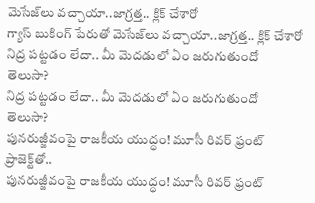మెసేజ్‌లు వచ్చాయా..జాగ్రత్త.. క్లిక్ చేశారో
గ్యాస్ బుకింగ్ పేరుతో మెసేజ్‌లు వచ్చాయా..జాగ్రత్త.. క్లిక్ చేశారో
నిద్ర పట్టడం లేదా.. మీ మెదడులో ఏం జరుగుతుందో తెలుసా?
నిద్ర పట్టడం లేదా.. మీ మెదడులో ఏం జరుగుతుందో తెలుసా?
పునరుజ్జీవంపై రాజకీయ యుద్ధం! మూసీ రివర్‌ ఫ్రంట్ ప్రాజెక్ట్‌తో..
పునరుజ్జీవంపై రాజకీయ యుద్ధం! మూసీ రివర్‌ ఫ్రంట్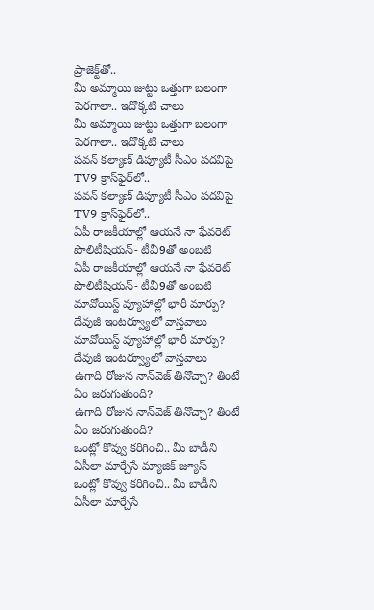ప్రాజెక్ట్‌తో..
మీ అమ్మాయి జుట్టు ఒత్తుగా బలంగా పెరగాలా.. ఇదొక్కటి చాలు
మీ అమ్మాయి జుట్టు ఒత్తుగా బలంగా పెరగాలా.. ఇదొక్కటి చాలు
పవన్ కల్యాణ్‌ డిప్యూటీ సీఎం పదవిపై TV9 క్రాస్‌ఫైర్‌లో..
పవన్ కల్యాణ్‌ డిప్యూటీ సీఎం పదవిపై TV9 క్రాస్‌ఫైర్‌లో..
ఏపీ రాజకీయాల్లో ఆయనే నా ఫేవరెట్ పొలిటీషియన్- టీవీ9తో అంబటి
ఏపీ రాజకీయాల్లో ఆయనే నా ఫేవరెట్ పొలిటీషియన్- టీవీ9తో అంబటి
మావోయిస్ట్ వ్యూహాల్లో భారీ మార్పు? దేవుజీ ఇంటర్వ్యూలో వాస్తవాలు
మావోయిస్ట్ వ్యూహాల్లో భారీ మార్పు? దేవుజీ ఇంటర్వ్యూలో వాస్తవాలు
ఉగాది రోజున నాన్‌వెజ్ తినొచ్చా? తింటే ఏం జరుగుతుంది?
ఉగాది రోజున నాన్‌వెజ్ తినొచ్చా? తింటే ఏం జరుగుతుంది?
ఒంట్లో కొవ్వు కరిగించి.. మీ బాడీని ఏసీలా మార్చేసే మ్యాజిక్ జ్యూస్
ఒంట్లో కొవ్వు కరిగించి.. మీ బాడీని ఏసీలా మార్చేసే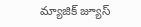మ్యాజిక్ జ్యూస్